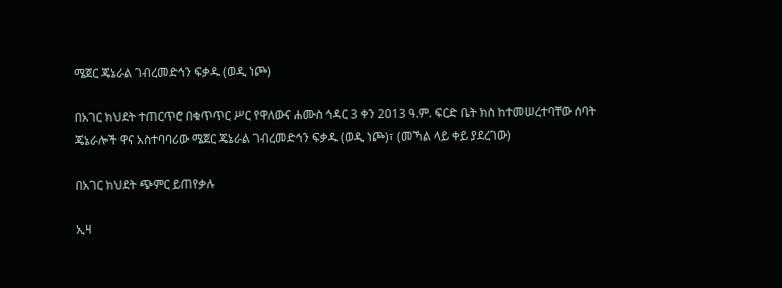ሜጀር ጄኔራል ገብረመድኅን ፍቃዱ (ወዲ ነጮ)

በአገር ክህደት ተጠርጥሮ በቁጥጥር ሥር የዋለውና ሐሙስ ኅዳር 3 ቀን 2013 ዓ.ም. ፍርድ ቤት ክስ ከተመሠረተባቸው ሰባት ጄኔራሎች ዋና አስተባባሪው ሜጀር ጄኔራል ገብረመድኅን ፍቃዱ (ወዲ ነጮ)፣ (መኻል ላይ ቀይ ያደረገው)

በአገር ክህደት ጭምር ይጠየቃሉ

ኢዛ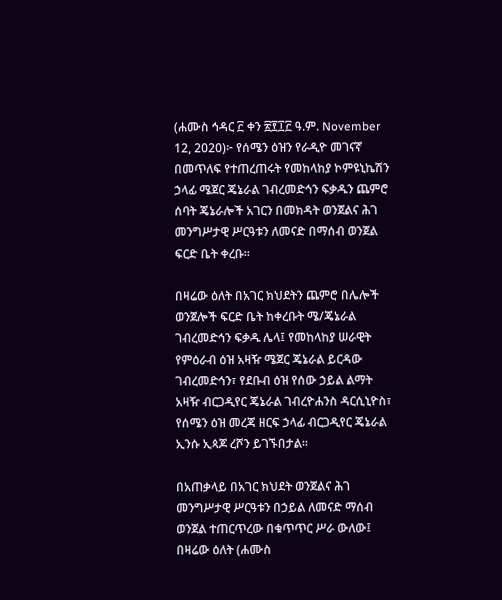(ሐሙስ ኅዳር ፫ ቀን ፳፻፲፫ ዓ.ም. November 12, 2020)፦ የሰሜን ዕዝን የራዲዮ መገናኛ በመጥለፍ የተጠረጠሩት የመከላከያ ኮምዩኒኬሽን ኃላፊ ሜጀር ጄኔራል ገብረመድኅን ፍቃዱን ጨምሮ ሰባት ጄኔራሎች አገርን በመክዳት ወንጀልና ሕገ መንግሥታዊ ሥርዓቱን ለመናድ በማሰብ ወንጀል ፍርድ ቤት ቀረቡ።

በዛሬው ዕለት በአገር ክህደትን ጨምሮ በሌሎች ወንጀሎች ፍርድ ቤት ከቀረቡት ሜ/ጄኔራል ገብረመድኅን ፍቃዱ ሌላ፤ የመከላከያ ሠራዊት የምዕራብ ዕዝ አዛዥ ሜጀር ጄኔራል ይርዳው ገብረመድኅን፣ የደቡብ ዕዝ የሰው ኃይል ልማት አዛዥ ብርጋዲየር ጄኔራል ገብረዮሐንስ ዳርሲኒዮስ፣ የሰሜን ዕዝ መረጃ ዘርፍ ኃላፊ ብርጋዲየር ጄኔራል ኢንሱ ኢጳጆ ረሾን ይገኙበታል።

በአጠቃላይ በአገር ክህደት ወንጀልና ሕገ መንግሥታዊ ሥርዓቱን በኃይል ለመናድ ማሰብ ወንጀል ተጠርጥረው በቁጥጥር ሥራ ውለው፤ በዛሬው ዕለት (ሐሙስ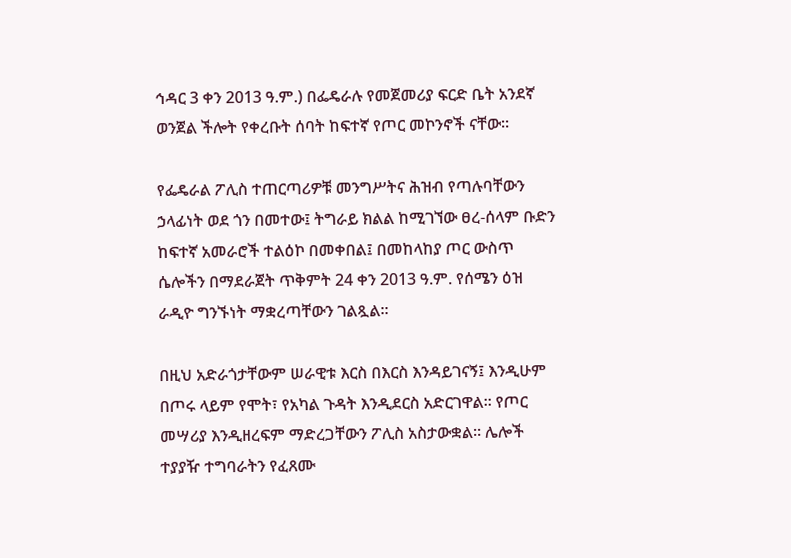ኅዳር 3 ቀን 2013 ዓ.ም.) በፌዴራሉ የመጀመሪያ ፍርድ ቤት አንደኛ ወንጀል ችሎት የቀረቡት ሰባት ከፍተኛ የጦር መኮንኖች ናቸው።

የፌዴራል ፖሊስ ተጠርጣሪዎቹ መንግሥትና ሕዝብ የጣሉባቸውን ኃላፊነት ወደ ጎን በመተው፤ ትግራይ ክልል ከሚገኘው ፀረ-ሰላም ቡድን ከፍተኛ አመራሮች ተልዕኮ በመቀበል፤ በመከላከያ ጦር ውስጥ ሴሎችን በማደራጀት ጥቅምት 24 ቀን 2013 ዓ.ም. የሰሜን ዕዝ ራዲዮ ግንኙነት ማቋረጣቸውን ገልጿል።

በዚህ አድራጎታቸውም ሠራዊቱ እርስ በእርስ እንዳይገናኝ፤ እንዲሁም በጦሩ ላይም የሞት፣ የአካል ጉዳት እንዲደርስ አድርገዋል። የጦር መሣሪያ እንዲዘረፍም ማድረጋቸውን ፖሊስ አስታውቋል። ሌሎች ተያያዥ ተግባራትን የፈጸሙ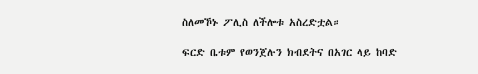ስለመኾኑ ፖሊስ ለችሎቱ አስረድቷል።

ፍርድ ቤቱም የወንጀሉን ክብደትና በአገር ላይ ከባድ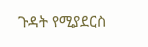ጉዳት የሚያደርስ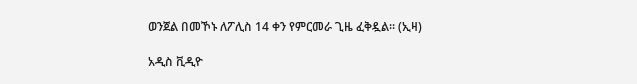ወንጀል በመኾኑ ለፖሊስ 14 ቀን የምርመራ ጊዜ ፈቅዷል። (ኢዛ)

አዲስ ቪዲዮ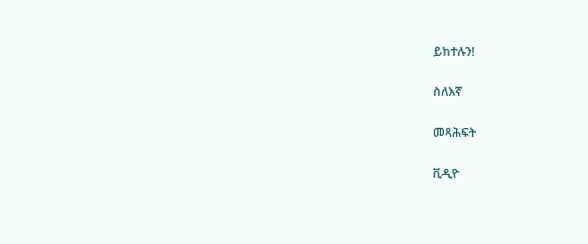ይከተሉን!

ስለእኛ

መጻሕፍት

ቪዲዮ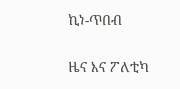ኪነ-ጥበብ

ዜና እና ፖለቲካ